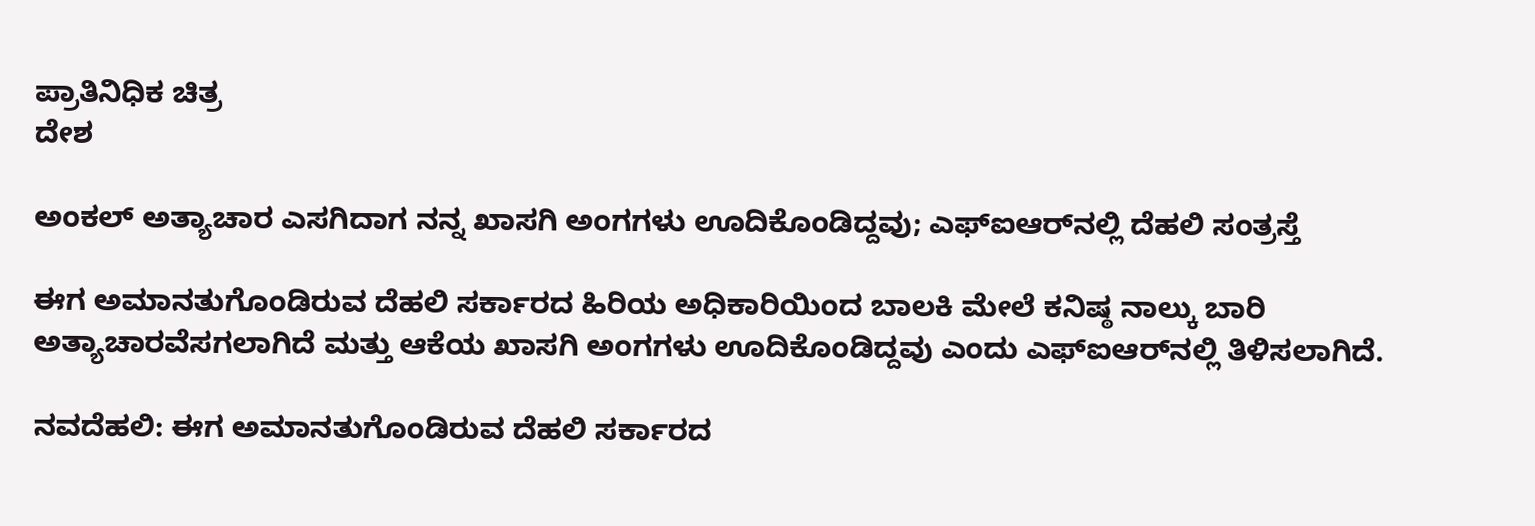ಪ್ರಾತಿನಿಧಿಕ ಚಿತ್ರ
ದೇಶ

ಅಂಕಲ್ ಅತ್ಯಾಚಾರ ಎಸಗಿದಾಗ ನನ್ನ ಖಾಸಗಿ ಅಂಗಗಳು ಊದಿಕೊಂಡಿದ್ದವು; ಎಫ್‌ಐಆರ್‌ನಲ್ಲಿ ದೆಹಲಿ ಸಂತ್ರಸ್ತೆ

ಈಗ ಅಮಾನತುಗೊಂಡಿರುವ ದೆಹಲಿ ಸರ್ಕಾರದ ಹಿರಿಯ ಅಧಿಕಾರಿಯಿಂದ ಬಾಲಕಿ ಮೇಲೆ ಕನಿಷ್ಠ ನಾಲ್ಕು ಬಾರಿ ಅತ್ಯಾಚಾರವೆಸಗಲಾಗಿದೆ ಮತ್ತು ಆಕೆಯ ಖಾಸಗಿ ಅಂಗಗಳು ಊದಿಕೊಂಡಿದ್ದವು ಎಂದು ಎಫ್‌ಐಆರ್‌ನಲ್ಲಿ ತಿಳಿಸಲಾಗಿದೆ.

ನವದೆಹಲಿ: ಈಗ ಅಮಾನತುಗೊಂಡಿರುವ ದೆಹಲಿ ಸರ್ಕಾರದ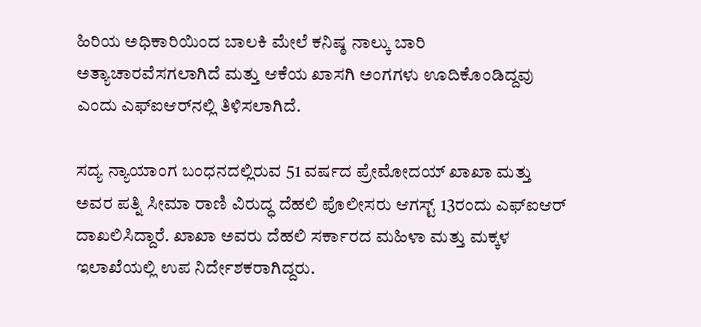ಹಿರಿಯ ಅಧಿಕಾರಿಯಿಂದ ಬಾಲಕಿ ಮೇಲೆ ಕನಿಷ್ಠ ನಾಲ್ಕು ಬಾರಿ ಅತ್ಯಾಚಾರವೆಸಗಲಾಗಿದೆ ಮತ್ತು ಆಕೆಯ ಖಾಸಗಿ ಅಂಗಗಳು ಊದಿಕೊಂಡಿದ್ದವು ಎಂದು ಎಫ್‌ಐಆರ್‌ನಲ್ಲಿ ತಿಳಿಸಲಾಗಿದೆ.

ಸದ್ಯ ನ್ಯಾಯಾಂಗ ಬಂಧನದಲ್ಲಿರುವ 51 ವರ್ಷದ ಪ್ರೇಮೋದಯ್ ಖಾಖಾ ಮತ್ತು ಅವರ ಪತ್ನಿ ಸೀಮಾ ರಾಣಿ ವಿರುದ್ಧ ದೆಹಲಿ ಪೊಲೀಸರು ಆಗಸ್ಟ್ 13ರಂದು ಎಫ್ಐಆರ್ ದಾಖಲಿಸಿದ್ದಾರೆ. ಖಾಖಾ ಅವರು ದೆಹಲಿ ಸರ್ಕಾರದ ಮಹಿಳಾ ಮತ್ತು ಮಕ್ಕಳ ಇಲಾಖೆಯಲ್ಲಿ ಉಪ ನಿರ್ದೇಶಕರಾಗಿದ್ದರು.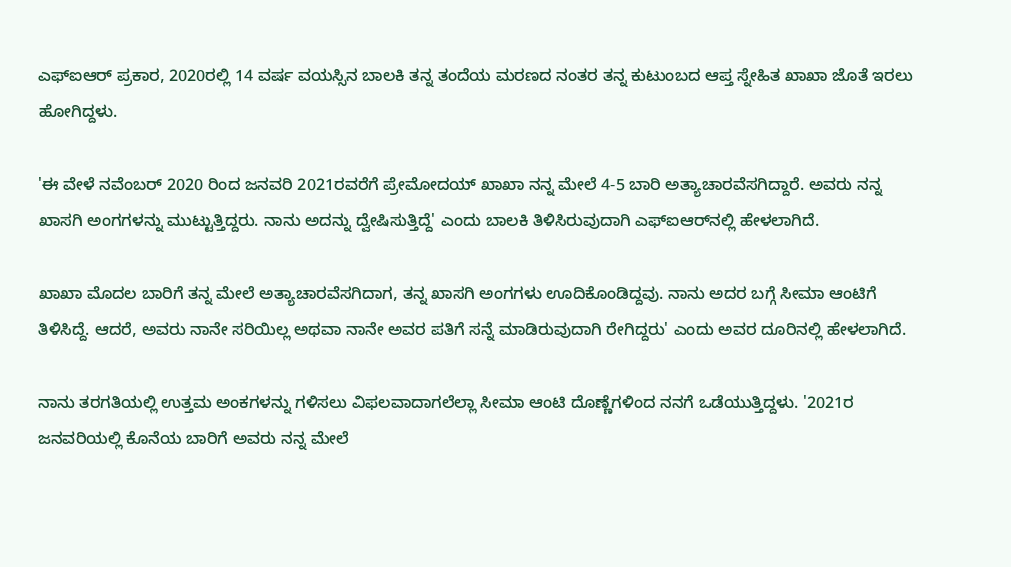ಎಫ್‌ಐಆರ್ ಪ್ರಕಾರ, 2020ರಲ್ಲಿ 14 ವರ್ಷ ವಯಸ್ಸಿನ ಬಾಲಕಿ ತನ್ನ ತಂದೆಯ ಮರಣದ ನಂತರ ತನ್ನ ಕುಟುಂಬದ ಆಪ್ತ ಸ್ನೇಹಿತ ಖಾಖಾ ಜೊತೆ ಇರಲು ಹೋಗಿದ್ದಳು.

'ಈ ವೇಳೆ ನವೆಂಬರ್ 2020 ರಿಂದ ಜನವರಿ 2021ರವರೆಗೆ ಪ್ರೇಮೋದಯ್ ಖಾಖಾ ನನ್ನ ಮೇಲೆ 4-5 ಬಾರಿ ಅತ್ಯಾಚಾರವೆಸಗಿದ್ದಾರೆ. ಅವರು ನನ್ನ ಖಾಸಗಿ ಅಂಗಗಳನ್ನು ಮುಟ್ಟುತ್ತಿದ್ದರು. ನಾನು ಅದನ್ನು ದ್ವೇಷಿಸುತ್ತಿದ್ದೆ' ಎಂದು ಬಾಲಕಿ ತಿಳಿಸಿರುವುದಾಗಿ ಎಫ್‌ಐಆರ್‌ನಲ್ಲಿ ಹೇಳಲಾಗಿದೆ.

ಖಾಖಾ ಮೊದಲ ಬಾರಿಗೆ ತನ್ನ ಮೇಲೆ ಅತ್ಯಾಚಾರವೆಸಗಿದಾಗ, ತನ್ನ ಖಾಸಗಿ ಅಂಗಗಳು ಊದಿಕೊಂಡಿದ್ದವು. ನಾನು ಅದರ ಬಗ್ಗೆ ಸೀಮಾ ಆಂಟಿಗೆ ತಿಳಿಸಿದ್ದೆ. ಆದರೆ, ಅವರು ನಾನೇ ಸರಿಯಿಲ್ಲ ಅಥವಾ ನಾನೇ ಅವರ ಪತಿಗೆ ಸನ್ನೆ ಮಾಡಿರುವುದಾಗಿ ರೇಗಿದ್ದರು' ಎಂದು ಅವರ ದೂರಿನಲ್ಲಿ ಹೇಳಲಾಗಿದೆ.

ನಾನು ತರಗತಿಯಲ್ಲಿ ಉತ್ತಮ ಅಂಕಗಳನ್ನು ಗಳಿಸಲು ವಿಫಲವಾದಾಗಲೆಲ್ಲಾ ಸೀಮಾ ಆಂಟಿ ದೊಣ್ಣೆಗಳಿಂದ ನನಗೆ ಒಡೆಯುತ್ತಿದ್ದಳು. '2021ರ ಜನವರಿಯಲ್ಲಿ ಕೊನೆಯ ಬಾರಿಗೆ ಅವರು ನನ್ನ ಮೇಲೆ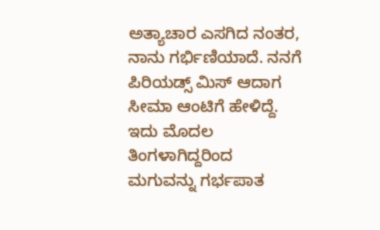ಅತ್ಯಾಚಾರ ಎಸಗಿದ ನಂತರ, ನಾನು ಗರ್ಭಿಣಿಯಾದೆ. ನನಗೆ ಪಿರಿಯಡ್ಸ್ ಮಿಸ್ ಆದಾಗ ಸೀಮಾ ಆಂಟಿಗೆ ಹೇಳಿದ್ದೆ. ಇದು ಮೊದಲ ತಿಂಗಳಾಗಿದ್ದರಿಂದ ಮಗುವನ್ನು ಗರ್ಭಪಾತ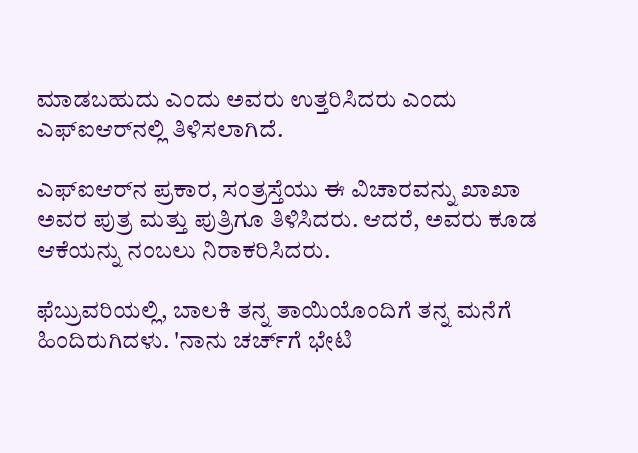ಮಾಡಬಹುದು ಎಂದು ಅವರು ಉತ್ತರಿಸಿದರು ಎಂದು ಎಫ್‌ಐಆರ್‌ನಲ್ಲಿ ತಿಳಿಸಲಾಗಿದೆ.

ಎಫ್‌ಐಆರ್‌ನ ಪ್ರಕಾರ, ಸಂತ್ರಸ್ತೆಯು ಈ ವಿಚಾರವನ್ನು ಖಾಖಾ ಅವರ ಪುತ್ರ ಮತ್ತು ಪುತ್ರಿಗೂ ತಿಳಿಸಿದರು. ಆದರೆ, ಅವರು ಕೂಡ ಆಕೆಯನ್ನು ನಂಬಲು ನಿರಾಕರಿಸಿದರು.

ಫೆಬ್ರುವರಿಯಲ್ಲಿ, ಬಾಲಕಿ ತನ್ನ ತಾಯಿಯೊಂದಿಗೆ ತನ್ನ ಮನೆಗೆ ಹಿಂದಿರುಗಿದಳು. 'ನಾನು ಚರ್ಚ್‌ಗೆ ಭೇಟಿ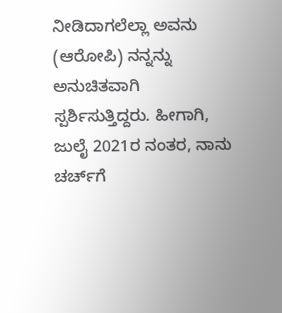ನೀಡಿದಾಗಲೆಲ್ಲಾ ಅವನು (ಆರೋಪಿ) ನನ್ನನ್ನು ಅನುಚಿತವಾಗಿ ಸ್ಪರ್ಶಿಸುತ್ತಿದ್ದರು. ಹೀಗಾಗಿ, ಜುಲೈ 2021ರ ನಂತರ, ನಾನು ಚರ್ಚ್‌ಗೆ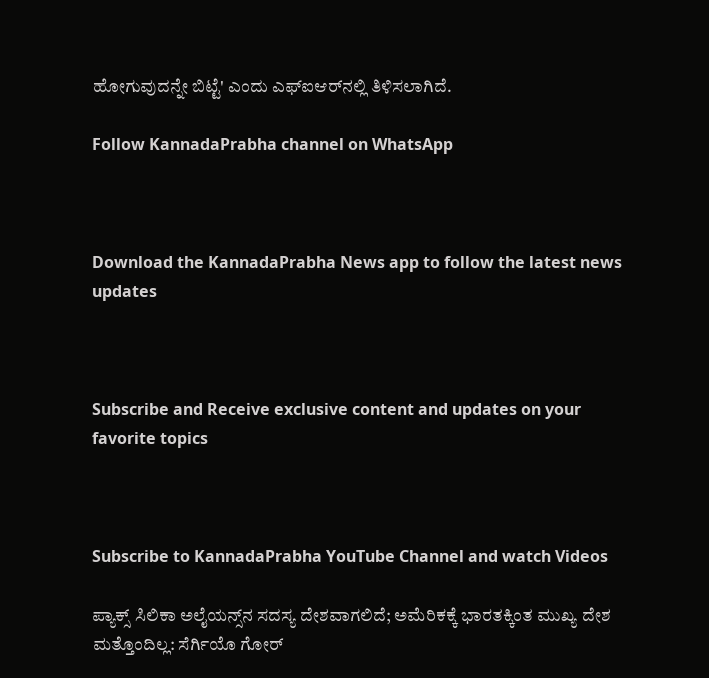ಹೋಗುವುದನ್ನೇ ಬಿಟ್ಟೆ' ಎಂದು ಎಫ್‌ಐಆರ್‌ನಲ್ಲಿ ತಿಳಿಸಲಾಗಿದೆ.

Follow KannadaPrabha channel on WhatsApp



Download the KannadaPrabha News app to follow the latest news updates



Subscribe and Receive exclusive content and updates on your favorite topics



Subscribe to KannadaPrabha YouTube Channel and watch Videos

ಪ್ಯಾಕ್ಸ್ ಸಿಲಿಕಾ ಅಲೈಯನ್ಸ್‌ನ ಸದಸ್ಯ ದೇಶವಾಗಲಿದೆ; ಅಮೆರಿಕಕ್ಕೆ ಭಾರತಕ್ಕಿಂತ ಮುಖ್ಯ ದೇಶ ಮತ್ತೊಂದಿಲ್ಲ: ಸೆರ್ಗಿಯೊ ಗೋರ್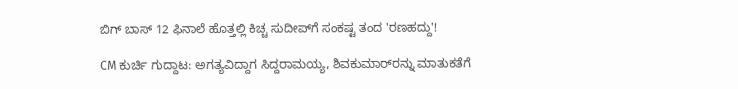ಬಿಗ್ ಬಾಸ್ 12 ಫಿನಾಲೆ ಹೊತ್ತಲ್ಲಿ ಕಿಚ್ಚ ಸುದೀಪ್‌ಗೆ ಸಂಕಷ್ಟ ತಂದ 'ರಣಹದ್ದು'!

CM ಕುರ್ಚಿ ಗುದ್ದಾಟ: ಅಗತ್ಯವಿದ್ದಾಗ ಸಿದ್ದರಾಮಯ್ಯ, ಶಿವಕುಮಾರ್‌ರನ್ನು ಮಾತುಕತೆಗೆ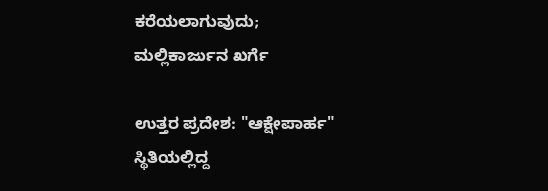ಕರೆಯಲಾಗುವುದು; ಮಲ್ಲಿಕಾರ್ಜುನ ಖರ್ಗೆ

ಉತ್ತರ ಪ್ರದೇಶ: "ಆಕ್ಷೇಪಾರ್ಹ" ಸ್ಥಿತಿಯಲ್ಲಿದ್ದ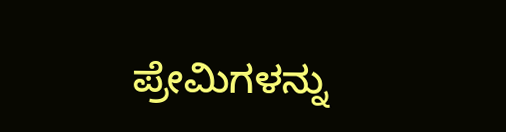ಪ್ರೇಮಿಗಳನ್ನು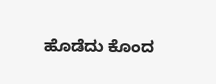ಹೊಡೆದು ಕೊಂದ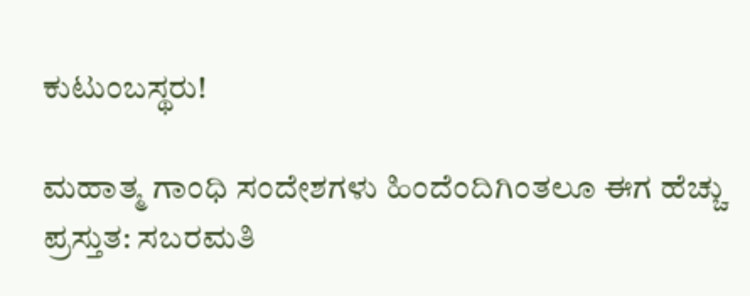ಕುಟುಂಬಸ್ಥರು!

ಮಹಾತ್ಮ ಗಾಂಧಿ ಸಂದೇಶಗಳು ಹಿಂದೆಂದಿಗಿಂತಲೂ ಈಗ ಹೆಚ್ಚು ಪ್ರಸ್ತುತ: ಸಬರಮತಿ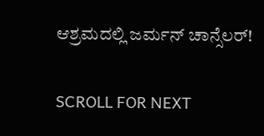ಆಶ್ರಮದಲ್ಲಿ ಜರ್ಮನ್ ಚಾನ್ಸೆಲರ್!

SCROLL FOR NEXT